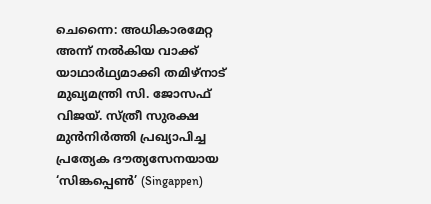ചെന്നൈ: അധികാരമേറ്റ അന്ന് നൽകിയ വാക്ക് യാഥാർഥ്യമാക്കി തമിഴ്നാട് മുഖ്യമന്ത്രി സി. ജോസഫ് വിജയ്. സ്ത്രീ സുരക്ഷ മുൻനിർത്തി പ്രഖ്യാപിച്ച പ്രത്യേക ദൗത്യസേനയായ ‘സിങ്കപ്പെൺ’ (Singappen)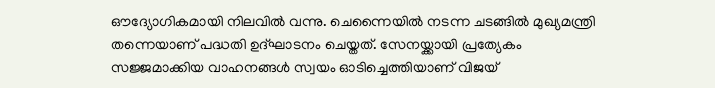ഔദ്യോഗികമായി നിലവിൽ വന്നു. ചെന്നൈയിൽ നടന്ന ചടങ്ങിൽ മുഖ്യമന്ത്രി തന്നെയാണ് പദ്ധതി ഉദ്ഘാടനം ചെയ്തത്. സേനയ്ക്കായി പ്രത്യേകം സജ്ജമാക്കിയ വാഹനങ്ങൾ സ്വയം ഓടിച്ചെത്തിയാണ് വിജയ്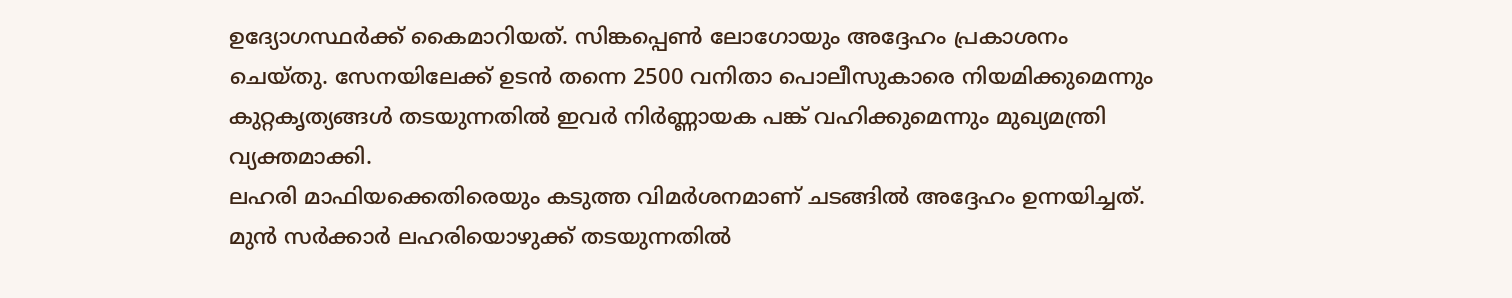ഉദ്യോഗസ്ഥർക്ക് കൈമാറിയത്. സിങ്കപ്പെൺ ലോഗോയും അദ്ദേഹം പ്രകാശനം ചെയ്തു. സേനയിലേക്ക് ഉടൻ തന്നെ 2500 വനിതാ പൊലീസുകാരെ നിയമിക്കുമെന്നും കുറ്റകൃത്യങ്ങൾ തടയുന്നതിൽ ഇവർ നിർണ്ണായക പങ്ക് വഹിക്കുമെന്നും മുഖ്യമന്ത്രി വ്യക്തമാക്കി.
ലഹരി മാഫിയക്കെതിരെയും കടുത്ത വിമർശനമാണ് ചടങ്ങിൽ അദ്ദേഹം ഉന്നയിച്ചത്. മുൻ സർക്കാർ ലഹരിയൊഴുക്ക് തടയുന്നതിൽ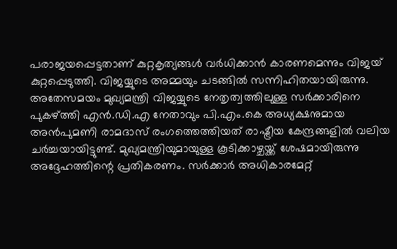പരാജയപ്പെട്ടതാണ് കുറ്റകൃത്യങ്ങൾ വർധിക്കാൻ കാരണമെന്നും വിജയ് കുറ്റപ്പെടുത്തി. വിജയ്യുടെ അമ്മയും ചടങ്ങിൽ സന്നിഹിതയായിരുന്നു. അതേസമയം മുഖ്യമന്ത്രി വിജയ്യുടെ നേതൃത്വത്തിലുള്ള സർക്കാരിനെ പുകഴ്ത്തി എൻ.ഡി.എ നേതാവും പി.എം.കെ അധ്യക്ഷനുമായ അൻപുമണി രാമദാസ് രംഗത്തെത്തിയത് രാഷ്ട്രീയ കേന്ദ്രങ്ങളിൽ വലിയ ചർച്ചയായിട്ടുണ്ട്. മുഖ്യമന്ത്രിയുമായുള്ള കൂടിക്കാഴ്ചയ്ക്ക് ശേഷമായിരുന്നു അദ്ദേഹത്തിന്റെ പ്രതികരണം. സർക്കാർ അധികാരമേറ്റ്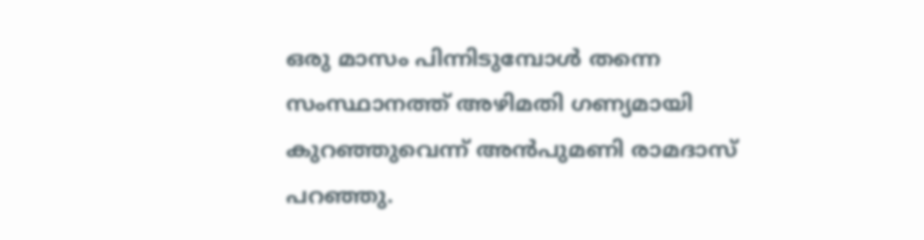ഒരു മാസം പിന്നിടുമ്പോൾ തന്നെ സംസ്ഥാനത്ത് അഴിമതി ഗണ്യമായി കുറഞ്ഞുവെന്ന് അൻപുമണി രാമദാസ് പറഞ്ഞു.